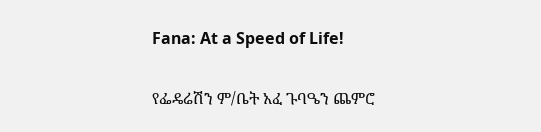Fana: At a Speed of Life!

የፌዴሬሽን ም/ቤት አፈ ጉባዔን ጨምሮ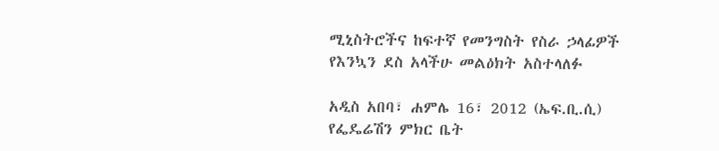ሚኒስትሮችና ከፍተኛ የመንግስት የስራ ኃላፊዎች የእንኳን ደስ አላችሁ መልዕክት አስተላለፉ

አዲስ አበባ፣ ሐምሌ 16፣ 2012 (ኤፍ.ቢ.ሲ) የፌዴሬሽን ምክር ቤት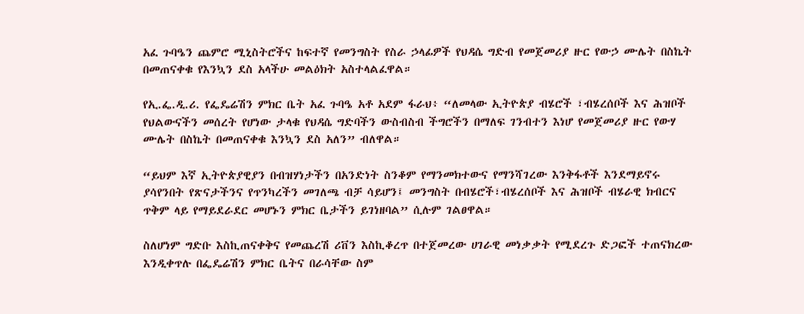አፈ ጉባዔን ጨምሮ ሚኒስትሮችና ከፍተኛ የመንግስት የስራ ኃላፊዎች የህዳሴ ግድብ የመጀመሪያ ዙር የውኃ ሙሌት በስኬት በመጠናቀቁ የእንኳን ደስ አላችሁ መልዕክት አስተላልፈዋል።

የኢ.ፌ.ዲ.ሪ. የፌዴሬሽን ምክር ቤት አፈ ጉባዔ አቶ አደም ፋራህ፥ “ለመላው ኢትዮጵያ ብሄሮች ፣ብሄረሰቦች እና ሕዝቦች የህልውናችን መሰረት የሆነው ታላቁ የህዳሴ ግድባችን ውስብስብ ችግሮችን በማለፍ ገንብተን እነሆ የመጀመሪያ ዙር የውሃ ሙሌት በስኬት በመጠናቀቁ እንኳን ደስ አለን” ብለዋል።

“ይህም እኛ ኢትዮጵያዊያን በብዝሃነታችን በአንድነት ስንቆም የማንመክተውና የማንሻገረው እንቅፋቶች እንደማይኖሩ ያሳየንበት የጽናታችንና የጥንካረችን መገለጫ ብቻ ሳይሆን፤ መንግስት በብሄሮች፣ብሄረሰቦች እና ሕዝቦች ብሄራዊ ክብርና ጥቅም ላይ የማይደራደር መሆኑን ምክር ቤታችን ይገነዘባል” ሲሉም ገልፀዋል።

ስለሆነም ግድቡ እስኪጠናቀቅና የመጨረሽ ሪቨን እስኪቆረጥ በተጀመረው ሀገራዊ መነቃቃት የሚደረጉ ድጋፎች ተጠናክረው እንዲቀጥሉ በፌዴሬሽን ምክር ቤትና በራሳቸው ስም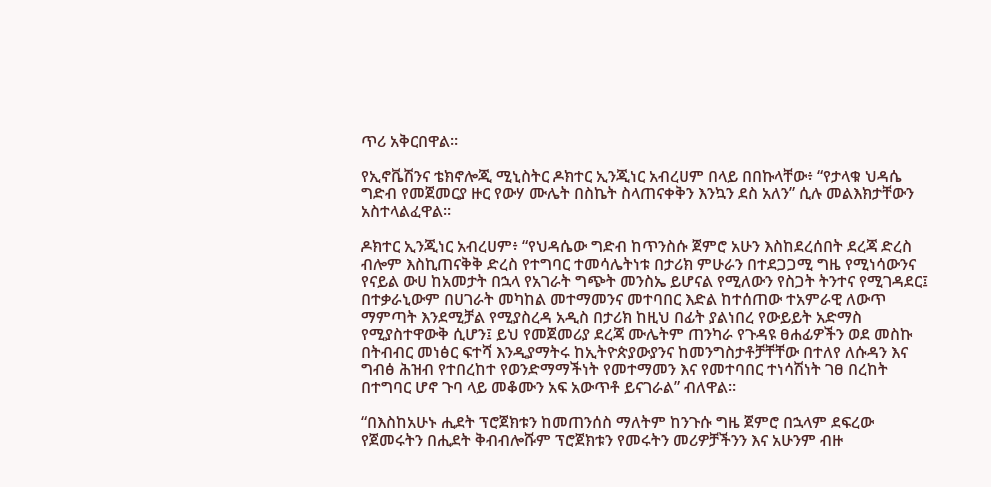ጥሪ አቅርበዋል።

የኢኖቬሽንና ቴክኖሎጂ ሚኒስትር ዶክተር ኢንጂነር አብረሀም በላይ በበኩላቸው፥ “የታላቁ ህዳሴ ግድብ የመጀመርያ ዙር የውሃ ሙሌት በስኬት ስላጠናቀቅን እንኳን ደስ አለን” ሲሉ መልእክታቸውን አስተላልፈዋል።

ዶክተር ኢንጂነር አብረሀም፥ “የህዳሴው ግድብ ከጥንስሱ ጀምሮ አሁን እስከደረሰበት ደረጃ ድረስ ብሎም እስኪጠናቅቅ ድረስ የተግባር ተመሳሌትነቱ በታሪክ ምሁራን በተደጋጋሚ ግዜ የሚነሳውንና የናይል ውሀ ከአመታት በኋላ የአገራት ግጭት መንስኤ ይሆናል የሚለውን የስጋት ትንተና የሚገዳደር፤ በተቃራኒውም በሀገራት መካከል መተማመንና መተባበር እድል ከተሰጠው ተአምራዊ ለውጥ ማምጣት እንደሚቻል የሚያስረዳ አዲስ በታሪክ ከዚህ በፊት ያልነበረ የውይይት አድማስ የሚያስተዋውቅ ሲሆን፤ ይህ የመጀመሪያ ደረጃ ሙሌትም ጠንካራ የጉዳዩ ፀሐፊዎችን ወደ መስኩ በትብብር መነፅር ፍተሻ እንዲያማትሩ ከኢትዮጵያውያንና ከመንግስታቶቻቸቸው በተለየ ለሱዳን እና ግብፅ ሕዝብ የተበረከተ የወንድማማችነት የመተማመን እና የመተባበር ተነሳሽነት ገፀ በረከት በተግባር ሆኖ ጉባ ላይ መቆሙን አፍ አውጥቶ ይናገራል” ብለዋል።

“በእስከአሁኑ ሒደት ፕሮጀክቱን ከመጠንሰስ ማለትም ከንጉሱ ግዜ ጀምሮ በኋላም ደፍረው የጀመሩትን በሒደት ቅብብሎሹም ፕሮጀክቱን የመሩትን መሪዎቻችንን እና አሁንም ብዙ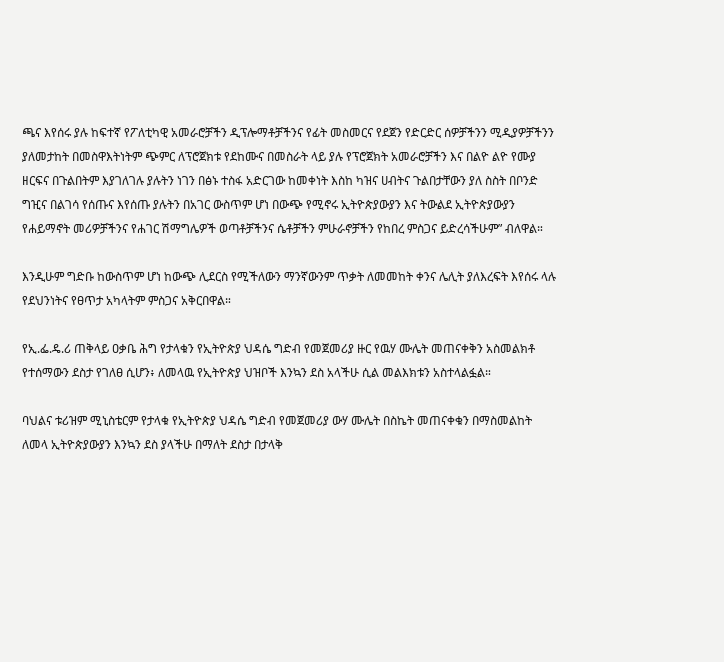ጫና እየሰሩ ያሉ ከፍተኛ የፖለቲካዊ አመራሮቻችን ዲፕሎማቶቻችንና የፊት መስመርና የደጀን የድርድር ሰዎቻችንን ሚዲያዎቻችንን ያለመታከት በመስዋእትነትም ጭምር ለፕሮጀክቱ የደከሙና በመስራት ላይ ያሉ የፕሮጀክት አመራሮቻችን እና በልዮ ልዮ የሙያ ዘርፍና በጉልበትም እያገለገሉ ያሉትን ነገን በፅኑ ተስፋ አድርገው ከመቀነት እስከ ካዝና ሀብትና ጉልበታቸውን ያለ ስስት በቦንድ ግዢና በልገሳ የሰጡና እየሰጡ ያሉትን በአገር ውስጥም ሆነ በውጭ የሚኖሩ ኢትዮጵያውያን እና ትውልደ ኢትዮጵያውያን የሐይማኖት መሪዎቻችንና የሐገር ሽማግሌዎች ወጣቶቻችንና ሴቶቻችን ምሁራኖቻችን የከበረ ምስጋና ይድረሳችሁም” ብለዋል።

እንዲሁም ግድቡ ከውስጥም ሆነ ከውጭ ሊደርስ የሚችለውን ማንኛውንም ጥቃት ለመመከት ቀንና ሌሊት ያለእረፍት እየሰሩ ላሉ የደህንነትና የፀጥታ አካላትም ምስጋና አቅርበዋል።

የኢ.ፌ.ዴ.ሪ ጠቅላይ ዐቃቤ ሕግ የታላቁን የኢትዮጵያ ህዳሴ ግድብ የመጀመሪያ ዙር የዉሃ ሙሌት መጠናቀቅን አስመልክቶ የተሰማውን ደስታ የገለፀ ሲሆን፥ ለመላዉ የኢትዮጵያ ህዝቦች እንኳን ደስ አላችሁ ሲል መልእክቱን አስተላልፏል።

ባህልና ቱሪዝም ሚኒስቴርም የታላቁ የኢትዮጵያ ህዳሴ ግድብ የመጀመሪያ ውሃ ሙሌት በስኬት መጠናቀቁን በማስመልከት ለመላ ኢትዮጵያውያን እንኳን ደስ ያላችሁ በማለት ደስታ በታላቅ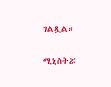ገልጿል።

ሚኒስትሯ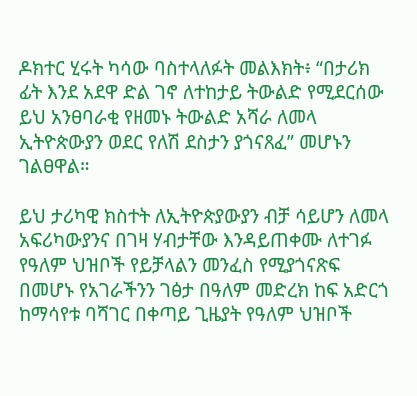ዶክተር ሂሩት ካሳው ባስተላለፉት መልእክት፥ “በታሪክ ፊት እንደ አደዋ ድል ገኖ ለተከታይ ትውልድ የሚደርሰው ይህ አንፀባራቂ የዘመኑ ትውልድ አሻራ ለመላ ኢትዮጵውያን ወደር የለሽ ደስታን ያጎናጸፈ” መሆኑን ገልፀዋል።

ይህ ታሪካዊ ክስተት ለኢትዮጵያውያን ብቻ ሳይሆን ለመላ አፍሪካውያንና በገዛ ሃብታቸው እንዳይጠቀሙ ለተገፉ የዓለም ህዝቦች የይቻላልን መንፈስ የሚያጎናጽፍ በመሆኑ የአገራችንን ገፅታ በዓለም መድረክ ከፍ አድርጎ ከማሳየቱ ባሻገር በቀጣይ ጊዜያት የዓለም ህዝቦች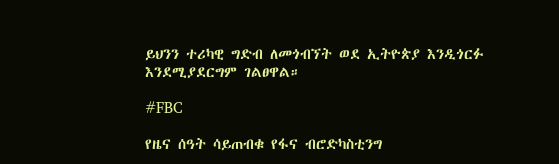ይህንን ተሪካዊ ግድብ ለመጎብኘት ወደ ኢትዮጵያ እንዲጎርፉ እንደሚያደርግም ገልፀዋል።

#FBC

የዜና ሰዓት ሳይጠብቁ የፋና ብሮድካስቲንግ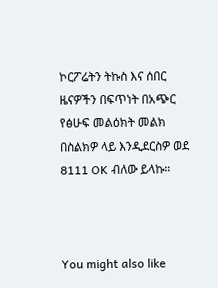ኮርፖሬትን ትኩስ እና ሰበር ዜናዎችን በፍጥነት በአጭር የፅሁፍ መልዕክት መልክ በስልክዎ ላይ እንዲደርስዎ ወደ 8111 OK ብለው ይላኩ።



You might also like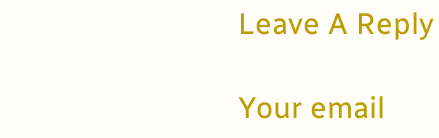Leave A Reply

Your email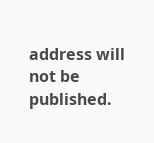address will not be published.